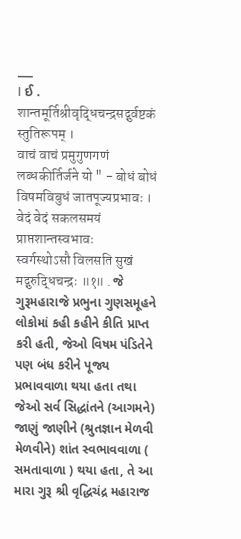___
I ઈ . शान्तमूर्तिश्रीवृद्धिचन्द्रसद्गुर्वष्टकं स्तुतिरूपम् ।
वाचं वाचं प्रमुगुणगणं लब्धकीर्तिर्जने यो " - बोधं बोधं विषमविबुधं जातपूज्यप्रभावः । वेदं वेदं सकलसमयं प्राप्तशान्तस्वभावः
स्वर्गस्थोऽसौ विलसति सुखं मद्गुरुद्धिचन्द्रः ॥१॥ . જે ગુરૂમહારાજે પ્રભુના ગુણસમૂહને લોકોમાં કહી કહીને કીતિ પ્રાપ્ત કરી હતી, જેઓ વિષમ પંડિતેને પણ બંધ કરીને પૂજ્ય પ્રભાવવાળા થયા હતા તથા જેઓ સર્વ સિદ્ધાંતને (આગમને) જાણું જાણીને (શ્રુતજ્ઞાન મેળવી મેળવીને) શાંત સ્વભાવવાળા ( સમતાવાળા ) થયા હતા, તે આ મારા ગુરૂ શ્રી વૃદ્ધિચંદ્ર મહારાજ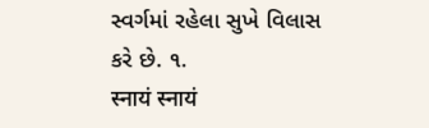સ્વર્ગમાં રહેલા સુખે વિલાસ કરે છે. ૧.
स्नायं स्नायं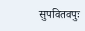सुपवितवपुः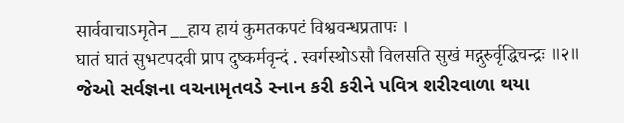सार्ववाचाऽमृतेन __हाय हायं कुमतकपटं विश्ववन्धप्रतापः ।
घातं घातं सुभटपदवी प्राप दुष्कर्मवृन्दं . स्वर्गस्थोऽसौ विलसति सुखं मद्गुरुर्वृद्धिचन्द्रः ॥२॥
જેઓ સર્વજ્ઞના વચનામૃતવડે સ્નાન કરી કરીને પવિત્ર શરીરવાળા થયા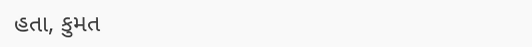હતા, કુમત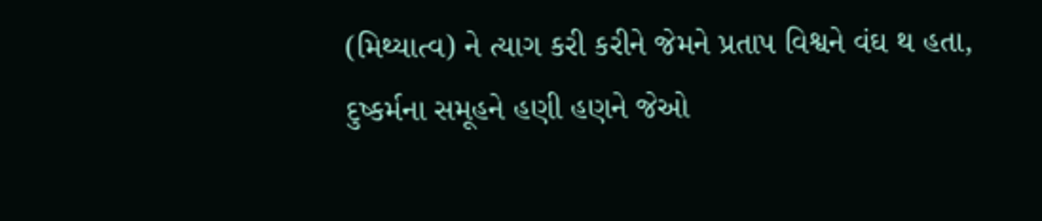(મિથ્યાત્વ) ને ત્યાગ કરી કરીને જેમને પ્રતાપ વિશ્વને વંઘ થ હતા, દુષ્કર્મના સમૂહને હણી હણને જેઓ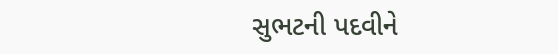સુભટની પદવીને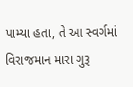પામ્યા હતા, તે આ સ્વર્ગમાં વિરાજમાન મારા ગુરૂ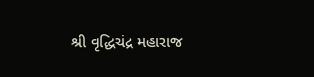શ્રી વૃદ્ધિચંદ્ર મહારાજ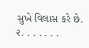સુખે વિલાસ કરે છે. ૨. . . . . . .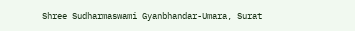Shree Sudharmaswami Gyanbhandar-Umara, Surat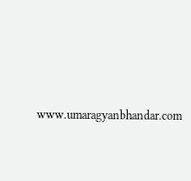www.umaragyanbhandar.com